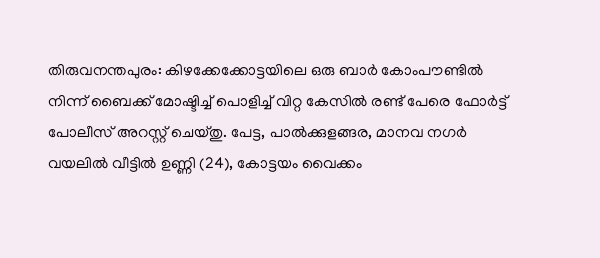തിരുവനന്തപുരം: കിഴക്കേക്കോട്ടയിലെ ഒരു ബാർ കോംപൗണ്ടിൽ നിന്ന് ബൈക്ക് മോഷ്ടിച്ച് പൊളിച്ച് വിറ്റ കേസിൽ രണ്ട് പേരെ ഫോർട്ട് പോലീസ് അറസ്റ്റ് ചെയ്തു. പേട്ട, പാൽക്കുളങ്ങര, മാനവ നഗർ വയലിൽ വീട്ടിൽ ഉണ്ണി (24), കോട്ടയം വൈക്കം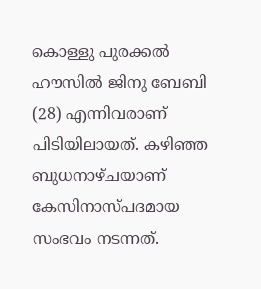കൊള്ളു പുരക്കൽ ഹൗസിൽ ജിനു ബേബി (28) എന്നിവരാണ് പിടിയിലായത്. കഴിഞ്ഞ ബുധനാഴ്ചയാണ് കേസിനാസ്പദമായ സംഭവം നടന്നത്.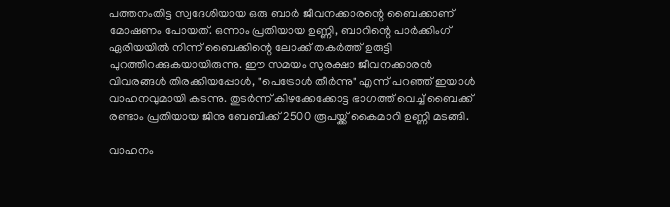പത്തനംതിട്ട സ്വദേശിയായ ഒരു ബാർ ജീവനക്കാരന്റെ ബൈക്കാണ് മോഷണം പോയത്. ഒന്നാം പ്രതിയായ ഉണ്ണി, ബാറിന്റെ പാർക്കിംഗ് ഏരിയയിൽ നിന്ന് ബൈക്കിന്റെ ലോക്ക് തകർത്ത് ഉരുട്ടി പുറത്തിറക്കുകയായിരുന്നു. ഈ സമയം സുരക്ഷാ ജീവനക്കാരൻ വിവരങ്ങൾ തിരക്കിയപ്പോൾ, "പെട്രോൾ തീർന്നു" എന്ന് പറഞ്ഞ് ഇയാൾ വാഹനവുമായി കടന്നു. തുടർന്ന് കിഴക്കേക്കോട്ട ഭാഗത്ത് വെച്ച് ബൈക്ക് രണ്ടാം പ്രതിയായ ജിനു ബേബിക്ക് 2500 രൂപയ്ക്ക് കൈമാറി ഉണ്ണി മടങ്ങി.

വാഹനം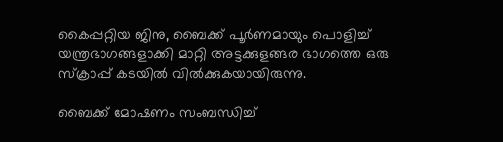കൈപ്പറ്റിയ ജിനു, ബൈക്ക് പൂർണമായും പൊളിച്ച് യന്ത്രഭാഗങ്ങളാക്കി മാറ്റി അട്ടക്കുളങ്ങര ഭാഗത്തെ ഒരു സ്ക്രാപ്പ് കടയിൽ വിൽക്കുകയായിരുന്നു.

ബൈക്ക് മോഷണം സംബന്ധിച്ച്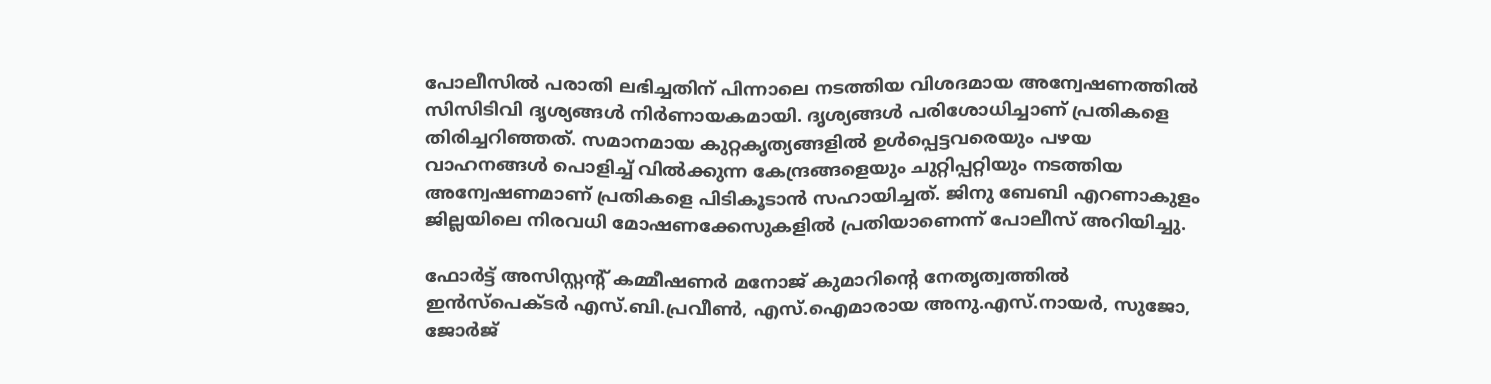പോലീസിൽ പരാതി ലഭിച്ചതിന് പിന്നാലെ നടത്തിയ വിശദമായ അന്വേഷണത്തിൽ സിസിടിവി ദൃശ്യങ്ങൾ നിർണായകമായി. ദൃശ്യങ്ങൾ പരിശോധിച്ചാണ് പ്രതികളെ തിരിച്ചറിഞ്ഞത്. സമാനമായ കുറ്റകൃത്യങ്ങളിൽ ഉൾപ്പെട്ടവരെയും പഴയ വാഹനങ്ങൾ പൊളിച്ച് വിൽക്കുന്ന കേന്ദ്രങ്ങളെയും ചുറ്റിപ്പറ്റിയും നടത്തിയ അന്വേഷണമാണ് പ്രതികളെ പിടികൂടാൻ സഹായിച്ചത്. ജിനു ബേബി എറണാകുളം ജില്ലയിലെ നിരവധി മോഷണക്കേസുകളിൽ പ്രതിയാണെന്ന് പോലീസ് അറിയിച്ചു.

ഫോർട്ട് അസിസ്റ്റന്റ് കമ്മീഷണർ മനോജ് കുമാറിന്റെ നേതൃത്വത്തിൽ ഇൻസ്പെക്ടർ എസ്.ബി.പ്രവീൺ, എസ്.ഐമാരായ അനു.എസ്.നായർ, സുജോ, ജോർജ്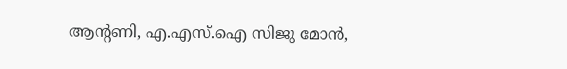ആന്റണി, എ.എസ്.ഐ സിജു മോൻ,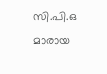സി.പി.ഒ മാരായ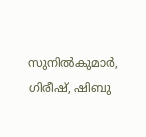സുനിൽകുമാർ, ഗിരീഷ്, ഷിബു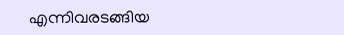എന്നിവരടങ്ങിയ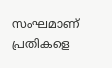സംഘമാണ് പ്രതികളെ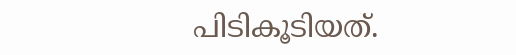പിടികൂടിയത്.